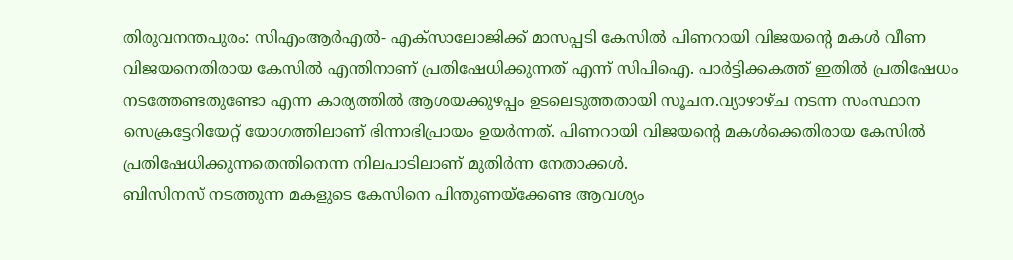തിരുവനന്തപുരം: സിഎംആർഎൽ- എക്സാലോജിക്ക് മാസപ്പടി കേസിൽ പിണറായി വിജയന്റെ മകൾ വീണ വിജയനെതിരായ കേസിൽ എന്തിനാണ് പ്രതിഷേധിക്കുന്നത് എന്ന് സിപിഐ. പാർട്ടിക്കകത്ത് ഇതിൽ പ്രതിഷേധം നടത്തേണ്ടതുണ്ടോ എന്ന കാര്യത്തിൽ ആശയക്കുഴപ്പം ഉടലെടുത്തതായി സൂചന.വ്യാഴാഴ്ച നടന്ന സംസ്ഥാന സെക്രട്ടേറിയേറ്റ് യോഗത്തിലാണ് ഭിന്നാഭിപ്രായം ഉയർന്നത്. പിണറായി വിജയന്റെ മകൾക്കെതിരായ കേസിൽ പ്രതിഷേധിക്കുന്നതെന്തിനെന്ന നിലപാടിലാണ് മുതിർന്ന നേതാക്കൾ.
ബിസിനസ് നടത്തുന്ന മകളുടെ കേസിനെ പിന്തുണയ്ക്കേണ്ട ആവശ്യം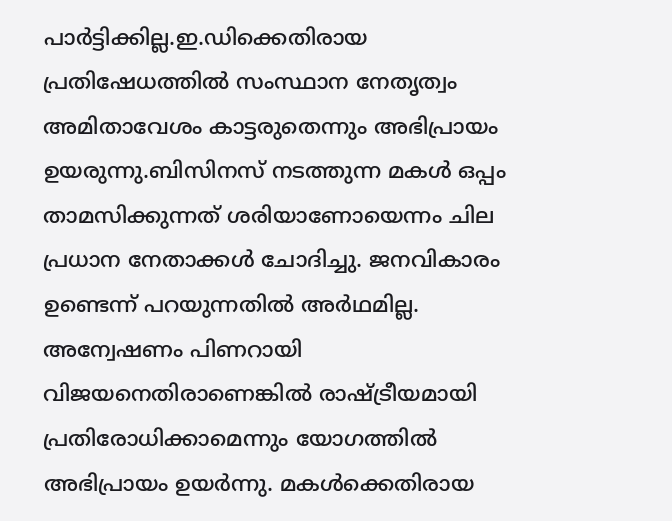പാർട്ടിക്കില്ല.ഇ.ഡിക്കെതിരായ പ്രതിഷേധത്തിൽ സംസ്ഥാന നേതൃത്വം അമിതാവേശം കാട്ടരുതെന്നും അഭിപ്രായം ഉയരുന്നു.ബിസിനസ് നടത്തുന്ന മകൾ ഒപ്പം താമസിക്കുന്നത് ശരിയാണോയെന്നം ചില പ്രധാന നേതാക്കൾ ചോദിച്ചു. ജനവികാരം ഉണ്ടെന്ന് പറയുന്നതിൽ അർഥമില്ല. അന്വേഷണം പിണറായി വിജയനെതിരാണെങ്കിൽ രാഷ്ട്രീയമായി പ്രതിരോധിക്കാമെന്നും യോഗത്തിൽ അഭിപ്രായം ഉയർന്നു. മകൾക്കെതിരായ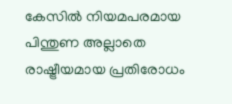കേസിൽ നിയമപരമായ പിന്തുണ അല്ലാതെ രാഷ്ട്രീയമായ പ്രതിരോധം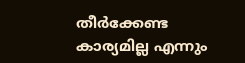തീർക്കേണ്ട കാര്യമില്ല എന്നും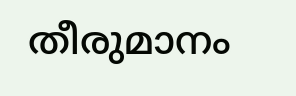തീരുമാനം